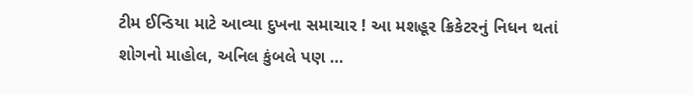ટીમ ઈન્ડિયા માટે આવ્યા દુખના સમાચાર ! આ મશહૂર ક્રિકેટરનું નિધન થતાં શોગનો માહોલ, અનિલ કુંબલે પણ …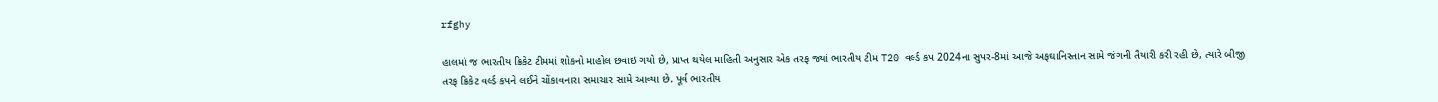rfghy

હાલમાં જ ભારતીય ક્રિકેટ ટીમમાં શોકનો માહોલ છવાઇ ગયો છે, પ્રાપ્ત થયેલ માહિતી અનુસાર એક તરફ જ્યાં ભારતીય ટીમ T20 વર્લ્ડ કપ 2024ના સુપર-8માં આજે અફઘાનિસ્તાન સામે જંગની તૈયારી કરી રહી છે, ત્યારે બીજી તરફ ક્રિકેટ વર્લ્ડ કપને લઈને ચોંકાવનારા સમાચાર સામે આવ્યા છે. પૂર્વ ભારતીય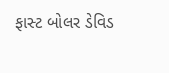ફાસ્ટ બોલર ડેવિડ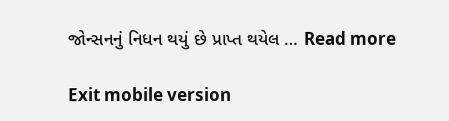જોન્સનનું નિધન થયું છે પ્રાપ્ત થયેલ … Read more

Exit mobile version